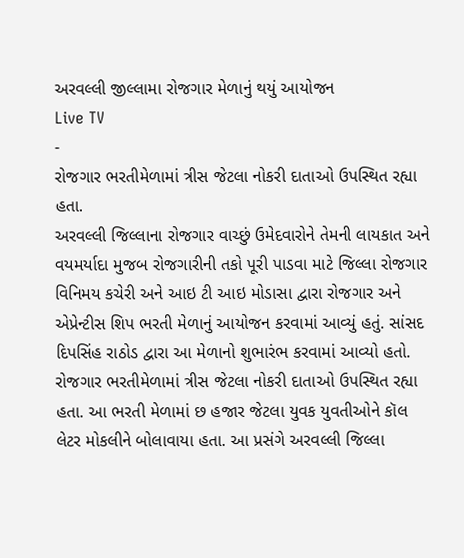અરવલ્લી જીલ્લામા રોજગાર મેળાનું થયું આયોજન
Live TV
-
રોજગાર ભરતીમેળામાં ત્રીસ જેટલા નોકરી દાતાઓ ઉપસ્થિત રહ્યા હતા.
અરવલ્લી જિલ્લાના રોજગાર વાચ્છું ઉમેદવારોને તેમની લાયકાત અને વયમર્યાદા મુજબ રોજગારીની તકો પૂરી પાડવા માટે જિલ્લા રોજગાર વિનિમય કચેરી અને આઇ ટી આઇ મોડાસા દ્વારા રોજગાર અને એપ્રેન્ટીસ શિપ ભરતી મેળાનું આયોજન કરવામાં આવ્યું હતું. સાંસદ દિપસિંહ રાઠોડ દ્વારા આ મેળાનો શુભારંભ કરવામાં આવ્યો હતો.
રોજગાર ભરતીમેળામાં ત્રીસ જેટલા નોકરી દાતાઓ ઉપસ્થિત રહ્યા હતા. આ ભરતી મેળામાં છ હજાર જેટલા યુવક યુવતીઓને કૉલ લેટર મોકલીને બોલાવાયા હતા. આ પ્રસંગે અરવલ્લી જિલ્લા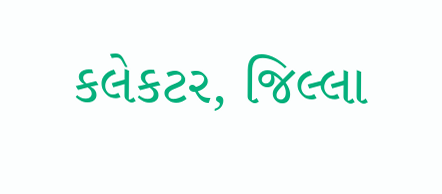કલેકટર, જિલ્લા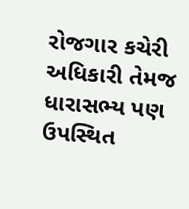રોજગાર કચેરી અધિકારી તેમજ ધારાસભ્ય પણ ઉપસ્થિત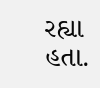રહ્યા હતા.